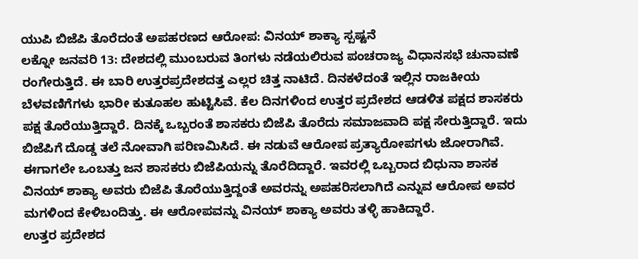ಯುಪಿ ಬಿಜೆಪಿ ತೊರೆದಂತೆ ಅಪಹರಣದ ಆರೋಪ: ವಿನಯ್ ಶಾಕ್ಯಾ ಸ್ಪಷ್ಟನೆ
ಲಕ್ನೋ ಜನವರಿ 13: ದೇಶದಲ್ಲಿ ಮುಂಬರುವ ತಿಂಗಳು ನಡೆಯಲಿರುವ ಪಂಚರಾಜ್ಯ ವಿಧಾನಸಭೆ ಚುನಾವಣೆ ರಂಗೇರುತ್ತಿದೆ. ಈ ಬಾರಿ ಉತ್ತರಪ್ರದೇಶದತ್ತ ಎಲ್ಲರ ಚಿತ್ತ ನಾಟಿದೆ. ದಿನಕಳೆದಂತೆ ಇಲ್ಲಿನ ರಾಜಕೀಯ ಬೆಳವಣಿಗೆಗಳು ಭಾರೀ ಕುತೂಹಲ ಹುಟ್ಟಿಸಿವೆ. ಕೆಲ ದಿನಗಳಿಂದ ಉತ್ತರ ಪ್ರದೇಶದ ಆಡಳಿತ ಪಕ್ಷದ ಶಾಸಕರು ಪಕ್ಷ ತೊರೆಯುತ್ತಿದ್ದಾರೆ. ದಿನಕ್ಕೆ ಒಬ್ಬರಂತೆ ಶಾಸಕರು ಬಿಜೆಪಿ ತೊರೆದು ಸಮಾಜವಾದಿ ಪಕ್ಷ ಸೇರುತ್ತಿದ್ದಾರೆ. ಇದು ಬಿಜೆಪಿಗೆ ದೊಡ್ಡ ತಲೆ ನೋವಾಗಿ ಪರಿಣಮಿಸಿದೆ. ಈ ನಡುವೆ ಆರೋಪ ಪ್ರತ್ಯಾರೋಪಗಳು ಜೋರಾಗಿವೆ. ಈಗಾಗಲೇ ಒಂಬತ್ತು ಜನ ಶಾಸಕರು ಬಿಜೆಪಿಯನ್ನು ತೊರೆದಿದ್ದಾರೆ. ಇವರಲ್ಲಿ ಒಬ್ಬರಾದ ಬಿಧುನಾ ಶಾಸಕ ವಿನಯ್ ಶಾಕ್ಯಾ ಅವರು ಬಿಜೆಪಿ ತೊರೆಯುತ್ತಿದ್ದಂತೆ ಅವರನ್ನು ಅಪಹರಿಸಲಾಗಿದೆ ಎನ್ನುವ ಆರೋಪ ಅವರ ಮಗಳಿಂದ ಕೇಳಿಬಂದಿತ್ತು. ಈ ಆರೋಪವನ್ನು ವಿನಯ್ ಶಾಕ್ಯಾ ಅವರು ತಳ್ಳಿ ಹಾಕಿದ್ದಾರೆ.
ಉತ್ತರ ಪ್ರದೇಶದ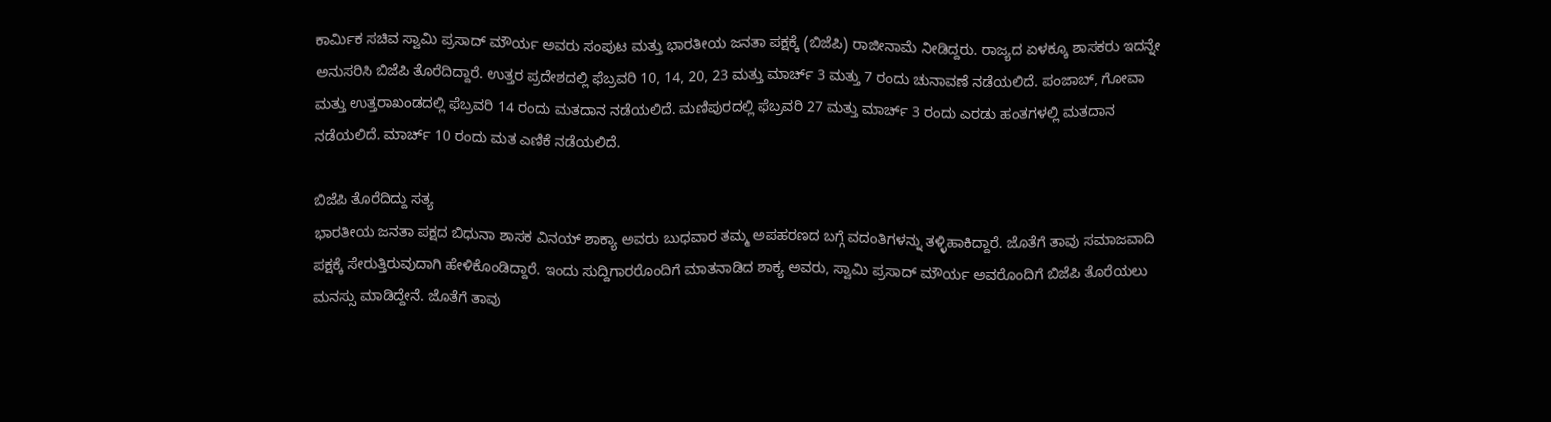ಕಾರ್ಮಿಕ ಸಚಿವ ಸ್ವಾಮಿ ಪ್ರಸಾದ್ ಮೌರ್ಯ ಅವರು ಸಂಪುಟ ಮತ್ತು ಭಾರತೀಯ ಜನತಾ ಪಕ್ಷಕ್ಕೆ (ಬಿಜೆಪಿ) ರಾಜೀನಾಮೆ ನೀಡಿದ್ದರು. ರಾಜ್ಯದ ಏಳಕ್ಕೂ ಶಾಸಕರು ಇದನ್ನೇ ಅನುಸರಿಸಿ ಬಿಜೆಪಿ ತೊರೆದಿದ್ದಾರೆ. ಉತ್ತರ ಪ್ರದೇಶದಲ್ಲಿ ಫೆಬ್ರವರಿ 10, 14, 20, 23 ಮತ್ತು ಮಾರ್ಚ್ 3 ಮತ್ತು 7 ರಂದು ಚುನಾವಣೆ ನಡೆಯಲಿದೆ. ಪಂಜಾಬ್, ಗೋವಾ ಮತ್ತು ಉತ್ತರಾಖಂಡದಲ್ಲಿ ಫೆಬ್ರವರಿ 14 ರಂದು ಮತದಾನ ನಡೆಯಲಿದೆ. ಮಣಿಪುರದಲ್ಲಿ ಫೆಬ್ರವರಿ 27 ಮತ್ತು ಮಾರ್ಚ್ 3 ರಂದು ಎರಡು ಹಂತಗಳಲ್ಲಿ ಮತದಾನ ನಡೆಯಲಿದೆ. ಮಾರ್ಚ್ 10 ರಂದು ಮತ ಎಣಿಕೆ ನಡೆಯಲಿದೆ.

ಬಿಜೆಪಿ ತೊರೆದಿದ್ದು ಸತ್ಯ
ಭಾರತೀಯ ಜನತಾ ಪಕ್ಷದ ಬಿಧುನಾ ಶಾಸಕ ವಿನಯ್ ಶಾಕ್ಯಾ ಅವರು ಬುಧವಾರ ತಮ್ಮ ಅಪಹರಣದ ಬಗ್ಗೆ ವದಂತಿಗಳನ್ನು ತಳ್ಳಿಹಾಕಿದ್ದಾರೆ. ಜೊತೆಗೆ ತಾವು ಸಮಾಜವಾದಿ ಪಕ್ಷಕ್ಕೆ ಸೇರುತ್ತಿರುವುದಾಗಿ ಹೇಳಿಕೊಂಡಿದ್ದಾರೆ. ಇಂದು ಸುದ್ದಿಗಾರರೊಂದಿಗೆ ಮಾತನಾಡಿದ ಶಾಕ್ಯ ಅವರು, ಸ್ವಾಮಿ ಪ್ರಸಾದ್ ಮೌರ್ಯ ಅವರೊಂದಿಗೆ ಬಿಜೆಪಿ ತೊರೆಯಲು ಮನಸ್ಸು ಮಾಡಿದ್ದೇನೆ. ಜೊತೆಗೆ ತಾವು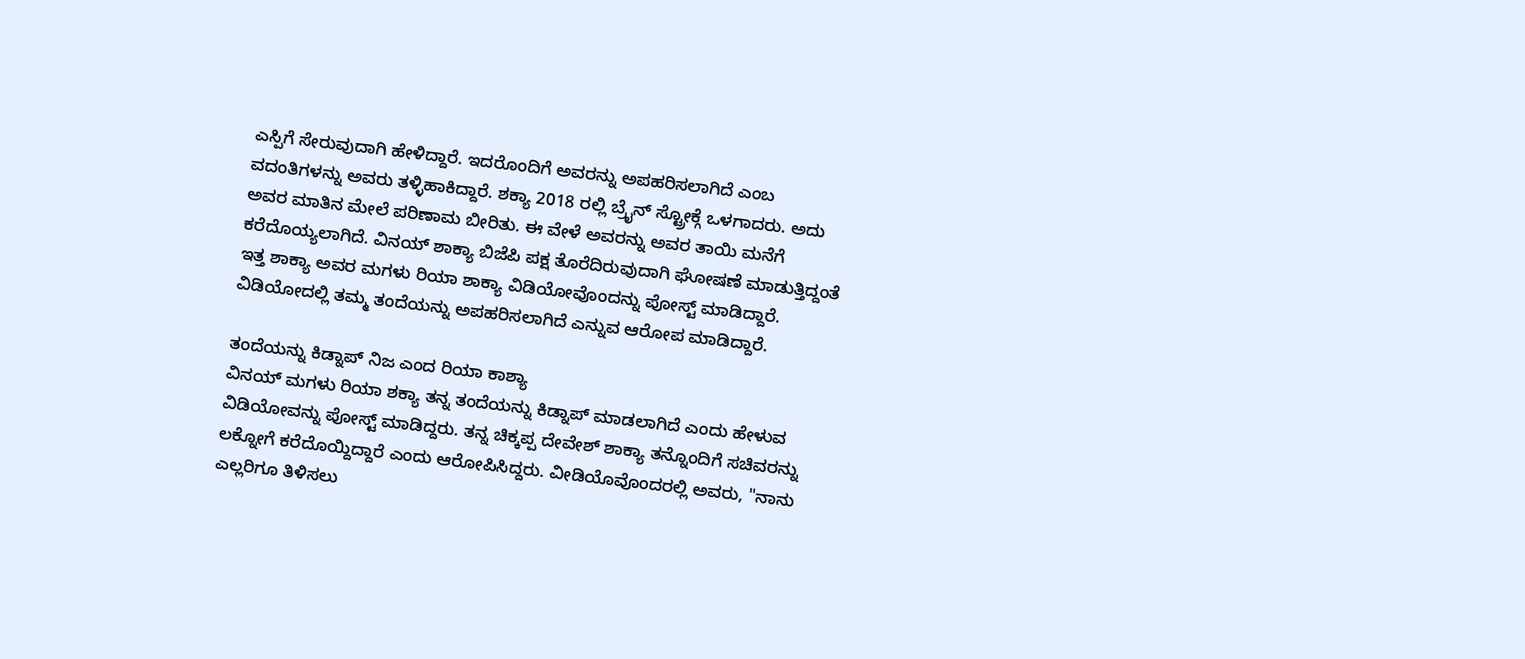ಎಸ್ಪಿಗೆ ಸೇರುವುದಾಗಿ ಹೇಳಿದ್ದಾರೆ. ಇದರೊಂದಿಗೆ ಅವರನ್ನು ಅಪಹರಿಸಲಾಗಿದೆ ಎಂಬ ವದಂತಿಗಳನ್ನು ಅವರು ತಳ್ಳಿಹಾಕಿದ್ದಾರೆ. ಶಕ್ಯಾ 2018 ರಲ್ಲಿ ಬ್ರೈನ್ ಸ್ಟ್ರೋಕ್ಗೆ ಒಳಗಾದರು. ಅದು ಅವರ ಮಾತಿನ ಮೇಲೆ ಪರಿಣಾಮ ಬೀರಿತು. ಈ ವೇಳೆ ಅವರನ್ನು ಅವರ ತಾಯಿ ಮನೆಗೆ ಕರೆದೊಯ್ಯಲಾಗಿದೆ. ವಿನಯ್ ಶಾಕ್ಯಾ ಬಿಜೆಪಿ ಪಕ್ಷ ತೊರೆದಿರುವುದಾಗಿ ಘೋಷಣೆ ಮಾಡುತ್ತಿದ್ದಂತೆ ಇತ್ತ ಶಾಕ್ಯಾ ಅವರ ಮಗಳು ರಿಯಾ ಶಾಕ್ಯಾ ವಿಡಿಯೋವೊಂದನ್ನು ಪೋಸ್ಟ್ ಮಾಡಿದ್ದಾರೆ. ವಿಡಿಯೋದಲ್ಲಿ ತಮ್ಮ ತಂದೆಯನ್ನು ಅಪಹರಿಸಲಾಗಿದೆ ಎನ್ನುವ ಆರೋಪ ಮಾಡಿದ್ದಾರೆ.

ತಂದೆಯನ್ನು ಕಿಡ್ನಾಪ್ ನಿಜ ಎಂದ ರಿಯಾ ಕಾಶ್ಯಾ
ವಿನಯ್ ಮಗಳು ರಿಯಾ ಶಕ್ಯಾ ತನ್ನ ತಂದೆಯನ್ನು ಕಿಡ್ನಾಪ್ ಮಾಡಲಾಗಿದೆ ಎಂದು ಹೇಳುವ ವಿಡಿಯೋವನ್ನು ಪೋಸ್ಟ್ ಮಾಡಿದ್ದರು. ತನ್ನ ಚಿಕ್ಕಪ್ಪ ದೇವೇಶ್ ಶಾಕ್ಯಾ ತನ್ನೊಂದಿಗೆ ಸಚಿವರನ್ನು ಲಕ್ನೋಗೆ ಕರೆದೊಯ್ದಿದ್ದಾರೆ ಎಂದು ಆರೋಪಿಸಿದ್ದರು. ವೀಡಿಯೊವೊಂದರಲ್ಲಿ ಅವರು, "ನಾನು ಎಲ್ಲರಿಗೂ ತಿಳಿಸಲು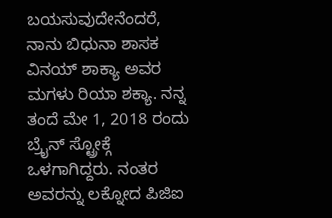ಬಯಸುವುದೇನೆಂದರೆ, ನಾನು ಬಿಧುನಾ ಶಾಸಕ ವಿನಯ್ ಶಾಕ್ಯಾ ಅವರ ಮಗಳು ರಿಯಾ ಶಕ್ಯಾ. ನನ್ನ ತಂದೆ ಮೇ 1, 2018 ರಂದು ಬ್ರೈನ್ ಸ್ಟ್ರೋಕ್ಗೆ ಒಳಗಾಗಿದ್ದರು. ನಂತರ ಅವರನ್ನು ಲಕ್ನೋದ ಪಿಜಿಐ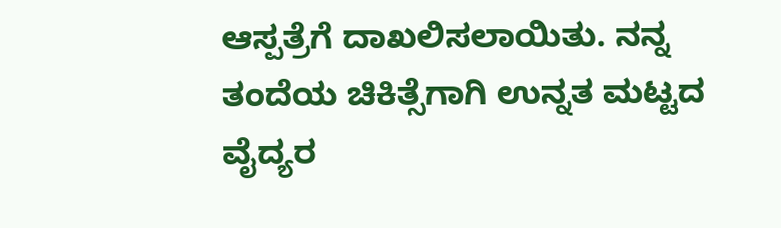ಆಸ್ಪತ್ರೆಗೆ ದಾಖಲಿಸಲಾಯಿತು. ನನ್ನ ತಂದೆಯ ಚಿಕಿತ್ಸೆಗಾಗಿ ಉನ್ನತ ಮಟ್ಟದ ವೈದ್ಯರ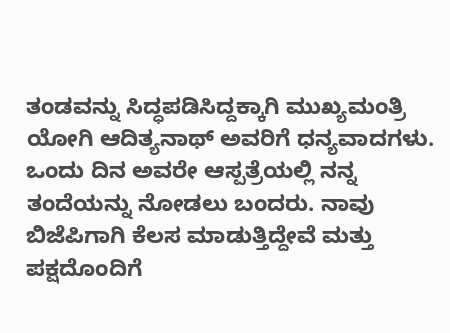ತಂಡವನ್ನು ಸಿದ್ಧಪಡಿಸಿದ್ದಕ್ಕಾಗಿ ಮುಖ್ಯಮಂತ್ರಿ ಯೋಗಿ ಆದಿತ್ಯನಾಥ್ ಅವರಿಗೆ ಧನ್ಯವಾದಗಳು. ಒಂದು ದಿನ ಅವರೇ ಆಸ್ಪತ್ರೆಯಲ್ಲಿ ನನ್ನ ತಂದೆಯನ್ನು ನೋಡಲು ಬಂದರು. ನಾವು ಬಿಜೆಪಿಗಾಗಿ ಕೆಲಸ ಮಾಡುತ್ತಿದ್ದೇವೆ ಮತ್ತು ಪಕ್ಷದೊಂದಿಗೆ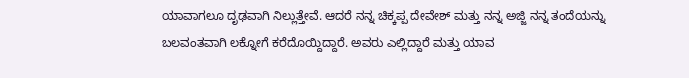ಯಾವಾಗಲೂ ದೃಢವಾಗಿ ನಿಲ್ಲುತ್ತೇವೆ. ಆದರೆ ನನ್ನ ಚಿಕ್ಕಪ್ಪ ದೇವೇಶ್ ಮತ್ತು ನನ್ನ ಅಜ್ಜಿ ನನ್ನ ತಂದೆಯನ್ನು ಬಲವಂತವಾಗಿ ಲಕ್ನೋಗೆ ಕರೆದೊಯ್ದಿದ್ದಾರೆ. ಅವರು ಎಲ್ಲಿದ್ದಾರೆ ಮತ್ತು ಯಾವ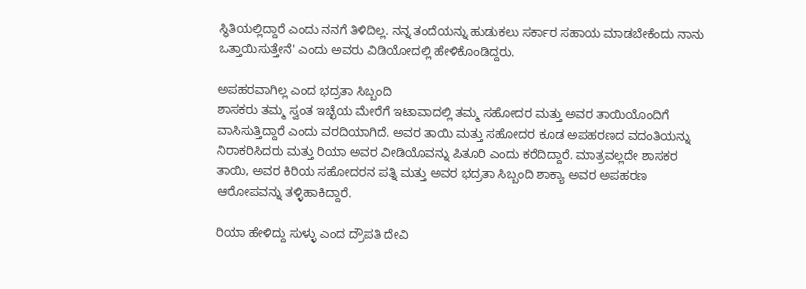ಸ್ಥಿತಿಯಲ್ಲಿದ್ದಾರೆ ಎಂದು ನನಗೆ ತಿಳಿದಿಲ್ಲ. ನನ್ನ ತಂದೆಯನ್ನು ಹುಡುಕಲು ಸರ್ಕಾರ ಸಹಾಯ ಮಾಡಬೇಕೆಂದು ನಾನು ಒತ್ತಾಯಿಸುತ್ತೇನೆ' ಎಂದು ಅವರು ವಿಡಿಯೋದಲ್ಲಿ ಹೇಳಿಕೊಂಡಿದ್ದರು.

ಅಪಹರವಾಗಿಲ್ಲ ಎಂದ ಭದ್ರತಾ ಸಿಬ್ಬಂದಿ
ಶಾಸಕರು ತಮ್ಮ ಸ್ವಂತ ಇಚ್ಛೆಯ ಮೇರೆಗೆ ಇಟಾವಾದಲ್ಲಿ ತಮ್ಮ ಸಹೋದರ ಮತ್ತು ಅವರ ತಾಯಿಯೊಂದಿಗೆ ವಾಸಿಸುತ್ತಿದ್ದಾರೆ ಎಂದು ವರದಿಯಾಗಿದೆ. ಅವರ ತಾಯಿ ಮತ್ತು ಸಹೋದರ ಕೂಡ ಅಪಹರಣದ ವದಂತಿಯನ್ನು ನಿರಾಕರಿಸಿದರು ಮತ್ತು ರಿಯಾ ಅವರ ವೀಡಿಯೊವನ್ನು ಪಿತೂರಿ ಎಂದು ಕರೆದಿದ್ದಾರೆ. ಮಾತ್ರವಲ್ಲದೇ ಶಾಸಕರ ತಾಯಿ, ಅವರ ಕಿರಿಯ ಸಹೋದರನ ಪತ್ನಿ ಮತ್ತು ಅವರ ಭದ್ರತಾ ಸಿಬ್ಬಂದಿ ಶಾಕ್ಯಾ ಅವರ ಅಪಹರಣ ಆರೋಪವನ್ನು ತಳ್ಳಿಹಾಕಿದ್ದಾರೆ.

ರಿಯಾ ಹೇಳಿದ್ದು ಸುಳ್ಳು ಎಂದ ದ್ರೌಪತಿ ದೇವಿ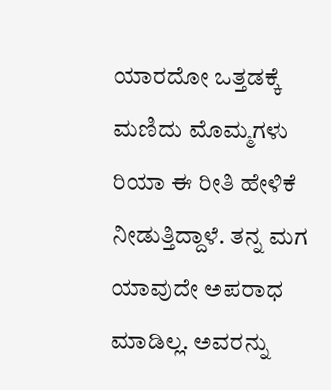ಯಾರದೋ ಒತ್ತಡಕ್ಕೆ ಮಣಿದು ಮೊಮ್ಮಗಳು ರಿಯಾ ಈ ರೀತಿ ಹೇಳಿಕೆ ನೀಡುತ್ತಿದ್ದಾಳೆ. ತನ್ನ ಮಗ ಯಾವುದೇ ಅಪರಾಧ ಮಾಡಿಲ್ಲ. ಅವರನ್ನು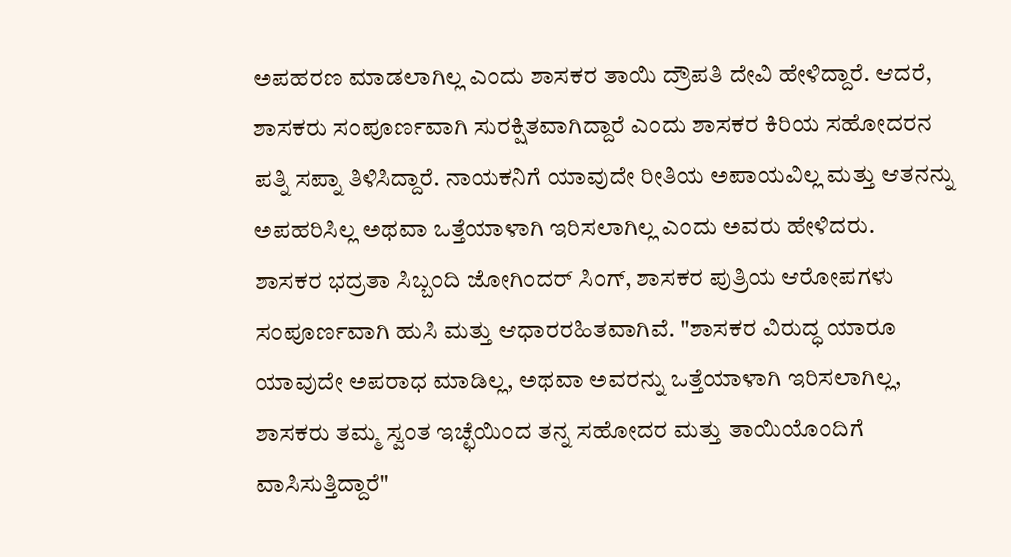ಅಪಹರಣ ಮಾಡಲಾಗಿಲ್ಲ ಎಂದು ಶಾಸಕರ ತಾಯಿ ದ್ರೌಪತಿ ದೇವಿ ಹೇಳಿದ್ದಾರೆ. ಆದರೆ, ಶಾಸಕರು ಸಂಪೂರ್ಣವಾಗಿ ಸುರಕ್ಷಿತವಾಗಿದ್ದಾರೆ ಎಂದು ಶಾಸಕರ ಕಿರಿಯ ಸಹೋದರನ ಪತ್ನಿ ಸಪ್ನಾ ತಿಳಿಸಿದ್ದಾರೆ. ನಾಯಕನಿಗೆ ಯಾವುದೇ ರೀತಿಯ ಅಪಾಯವಿಲ್ಲ ಮತ್ತು ಆತನನ್ನು ಅಪಹರಿಸಿಲ್ಲ ಅಥವಾ ಒತ್ತೆಯಾಳಾಗಿ ಇರಿಸಲಾಗಿಲ್ಲ ಎಂದು ಅವರು ಹೇಳಿದರು.
ಶಾಸಕರ ಭದ್ರತಾ ಸಿಬ್ಬಂದಿ ಜೋಗಿಂದರ್ ಸಿಂಗ್, ಶಾಸಕರ ಪುತ್ರಿಯ ಆರೋಪಗಳು ಸಂಪೂರ್ಣವಾಗಿ ಹುಸಿ ಮತ್ತು ಆಧಾರರಹಿತವಾಗಿವೆ. "ಶಾಸಕರ ವಿರುದ್ಧ ಯಾರೂ ಯಾವುದೇ ಅಪರಾಧ ಮಾಡಿಲ್ಲ, ಅಥವಾ ಅವರನ್ನು ಒತ್ತೆಯಾಳಾಗಿ ಇರಿಸಲಾಗಿಲ್ಲ, ಶಾಸಕರು ತಮ್ಮ ಸ್ವಂತ ಇಚ್ಛೆಯಿಂದ ತನ್ನ ಸಹೋದರ ಮತ್ತು ತಾಯಿಯೊಂದಿಗೆ ವಾಸಿಸುತ್ತಿದ್ದಾರೆ"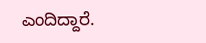ಎಂದಿದ್ದಾರೆ.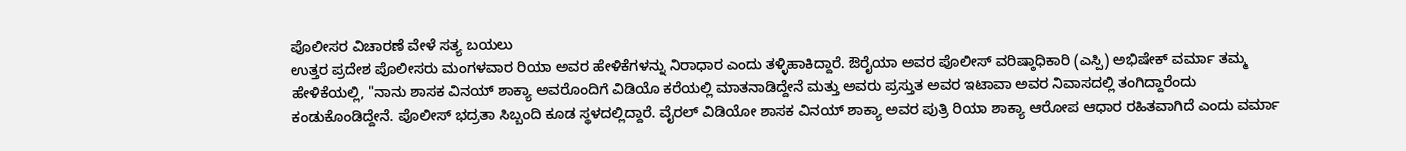ಪೊಲೀಸರ ವಿಚಾರಣೆ ವೇಳೆ ಸತ್ಯ ಬಯಲು
ಉತ್ತರ ಪ್ರದೇಶ ಪೊಲೀಸರು ಮಂಗಳವಾರ ರಿಯಾ ಅವರ ಹೇಳಿಕೆಗಳನ್ನು ನಿರಾಧಾರ ಎಂದು ತಳ್ಳಿಹಾಕಿದ್ದಾರೆ. ಔರೈಯಾ ಅವರ ಪೊಲೀಸ್ ವರಿಷ್ಠಾಧಿಕಾರಿ (ಎಸ್ಪಿ) ಅಭಿಷೇಕ್ ವರ್ಮಾ ತಮ್ಮ ಹೇಳಿಕೆಯಲ್ಲಿ, "ನಾನು ಶಾಸಕ ವಿನಯ್ ಶಾಕ್ಯಾ ಅವರೊಂದಿಗೆ ವಿಡಿಯೊ ಕರೆಯಲ್ಲಿ ಮಾತನಾಡಿದ್ದೇನೆ ಮತ್ತು ಅವರು ಪ್ರಸ್ತುತ ಅವರ ಇಟಾವಾ ಅವರ ನಿವಾಸದಲ್ಲಿ ತಂಗಿದ್ದಾರೆಂದು ಕಂಡುಕೊಂಡಿದ್ದೇನೆ. ಪೊಲೀಸ್ ಭದ್ರತಾ ಸಿಬ್ಬಂದಿ ಕೂಡ ಸ್ಥಳದಲ್ಲಿದ್ದಾರೆ. ವೈರಲ್ ವಿಡಿಯೋ ಶಾಸಕ ವಿನಯ್ ಶಾಕ್ಯಾ ಅವರ ಪುತ್ರಿ ರಿಯಾ ಶಾಕ್ಯಾ ಆರೋಪ ಆಧಾರ ರಹಿತವಾಗಿದೆ ಎಂದು ವರ್ಮಾ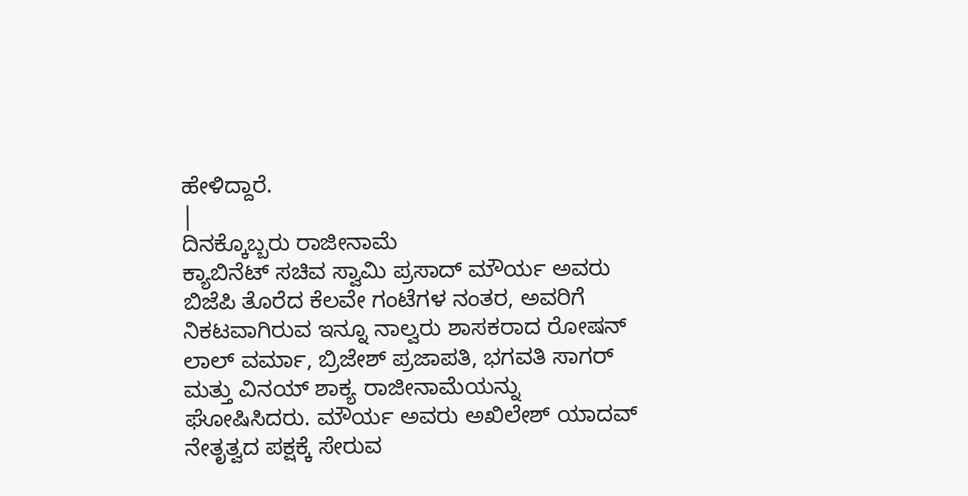ಹೇಳಿದ್ದಾರೆ.
|
ದಿನಕ್ಕೊಬ್ಬರು ರಾಜೀನಾಮೆ
ಕ್ಯಾಬಿನೆಟ್ ಸಚಿವ ಸ್ವಾಮಿ ಪ್ರಸಾದ್ ಮೌರ್ಯ ಅವರು ಬಿಜೆಪಿ ತೊರೆದ ಕೆಲವೇ ಗಂಟೆಗಳ ನಂತರ, ಅವರಿಗೆ ನಿಕಟವಾಗಿರುವ ಇನ್ನೂ ನಾಲ್ವರು ಶಾಸಕರಾದ ರೋಷನ್ ಲಾಲ್ ವರ್ಮಾ, ಬ್ರಿಜೇಶ್ ಪ್ರಜಾಪತಿ, ಭಗವತಿ ಸಾಗರ್ ಮತ್ತು ವಿನಯ್ ಶಾಕ್ಯ ರಾಜೀನಾಮೆಯನ್ನು ಘೋಷಿಸಿದರು. ಮೌರ್ಯ ಅವರು ಅಖಿಲೇಶ್ ಯಾದವ್ ನೇತೃತ್ವದ ಪಕ್ಷಕ್ಕೆ ಸೇರುವ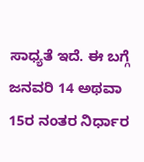ಸಾಧ್ಯತೆ ಇದೆ. ಈ ಬಗ್ಗೆ ಜನವರಿ 14 ಅಥವಾ 15ರ ನಂತರ ನಿರ್ಧಾರ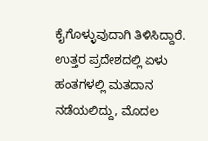ಕೈಗೊಳ್ಳುವುದಾಗಿ ತಿಳಿಸಿದ್ದಾರೆ. ಉತ್ತರ ಪ್ರದೇಶದಲ್ಲಿ ಏಳು ಹಂತಗಳಲ್ಲಿ ಮತದಾನ ನಡೆಯಲಿದ್ದು, ಮೊದಲ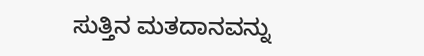ಸುತ್ತಿನ ಮತದಾನವನ್ನು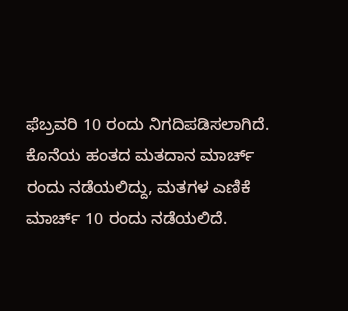ಫೆಬ್ರವರಿ 10 ರಂದು ನಿಗದಿಪಡಿಸಲಾಗಿದೆ. ಕೊನೆಯ ಹಂತದ ಮತದಾನ ಮಾರ್ಚ್ ರಂದು ನಡೆಯಲಿದ್ದು, ಮತಗಳ ಎಣಿಕೆ ಮಾರ್ಚ್ 10 ರಂದು ನಡೆಯಲಿದೆ.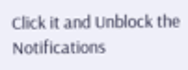Click it and Unblock the Notifications